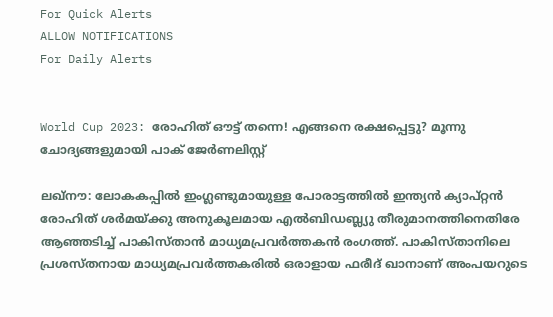For Quick Alerts
ALLOW NOTIFICATIONS
For Daily Alerts


World Cup 2023: രോഹിത് ഔട്ട് തന്നെ! എങ്ങനെ രക്ഷപ്പെട്ടു? മൂന്നു ചോദ്യങ്ങളുമായി പാക് ജേര്‍ണലിസ്റ്റ്

ലഖ്‌നൗ: ലോകകപ്പില്‍ ഇംഗ്ലണ്ടുമായുള്ള പോരാട്ടത്തില്‍ ഇന്ത്യന്‍ ക്യാപ്റ്റന്‍ രോഹിത് ശര്‍മയ്ക്കു അനുകൂലമായ എല്‍ബിഡബ്ല്യു തീരുമാനത്തിനെതിരേ ആഞ്ഞടിച്ച് പാകിസ്താന്‍ മാധ്യമപ്രവര്‍ത്തകന്‍ രംഗത്ത്. പാകിസ്താനിലെ പ്രശസ്തനായ മാധ്യമപ്രവര്‍ത്തകരില്‍ ഒരാളായ ഫരീദ് ഖാനാണ് അംപയറുടെ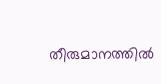തീരുമാനത്തില്‍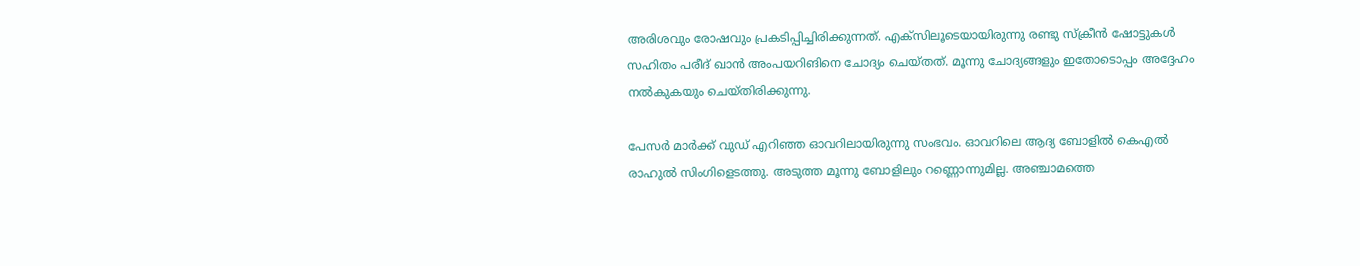അരിശവും രോഷവും പ്രകടിപ്പിച്ചിരിക്കുന്നത്. എക്‌സിലൂടെയായിരുന്നു രണ്ടു സ്‌ക്രീന്‍ ഷോട്ടുകള്‍ സഹിതം പരീദ് ഖാന്‍ അംപയറിങിനെ ചോദ്യം ചെയ്തത്. മൂന്നു ചോദ്യങ്ങളും ഇതോടൊപ്പം അദ്ദേഹം നല്‍കുകയും ചെയ്തിരിക്കുന്നു.

പേസര്‍ മാര്‍ക്ക് വുഡ് എറിഞ്ഞ ഓവറിലായിരുന്നു സംഭവം. ഓവറിലെ ആദ്യ ബോളില്‍ കെഎല്‍ രാഹുല്‍ സിംഗിളെടത്തു. അടുത്ത മൂന്നു ബോളിലും റണ്ണൊന്നുമില്ല. അഞ്ചാമത്തെ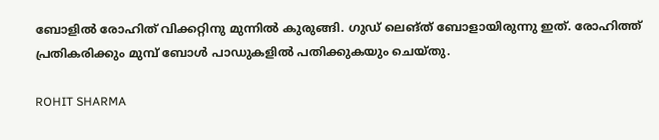ബോളില്‍ രോഹിത് വിക്കറ്റിനു മുന്നില്‍ കുരുങ്ങി. ഗുഡ് ലെങ്ത് ബോളായിരുന്നു ഇത്. രോഹിത്ത് പ്രതികരിക്കും മുമ്പ് ബോള്‍ പാഡുകളില്‍ പതിക്കുകയും ചെയ്തു.

ROHIT SHARMA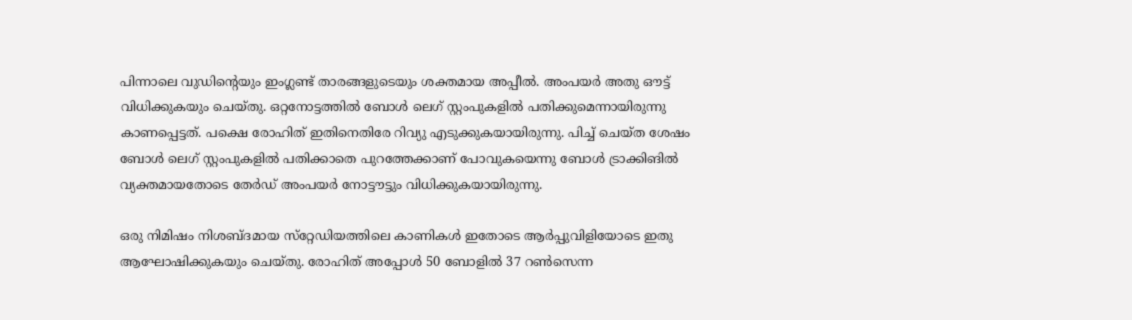പിന്നാലെ വുഡിന്റെയും ഇംഗ്ലണ്ട് താരങ്ങളുടെയും ശക്തമായ അപ്പീല്‍. അംപയര്‍ അതു ഔട്ട് വിധിക്കുകയും ചെയ്തു. ഒറ്റനോട്ടത്തില്‍ ബോള്‍ ലെഗ് സ്റ്റംപുകളില്‍ പതിക്കുമെന്നായിരുന്നു കാണപ്പെട്ടത്. പക്ഷെ രോഹിത് ഇതിനെതിരേ റിവ്യു എടുക്കുകയായിരുന്നു. പിച്ച് ചെയ്ത ശേഷം ബോള്‍ ലെഗ് സ്റ്റംപുകളില്‍ പതിക്കാതെ പുറത്തേക്കാണ് പോവുകയെന്നു ബോള്‍ ട്രാക്കിങില്‍ വ്യക്തമായതോടെ തേര്‍ഡ് അംപയര്‍ നോട്ടൗട്ടും വിധിക്കുകയായിരുന്നു.

ഒരു നിമിഷം നിശബ്ദമായ സ്‌റ്റേഡിയത്തിലെ കാണികള്‍ ഇതോടെ ആര്‍പ്പുവിളിയോടെ ഇതു ആഘോഷിക്കുകയും ചെയ്തു. രോഹിത് അപ്പോള്‍ 50 ബോളില്‍ 37 റണ്‍സെന്ന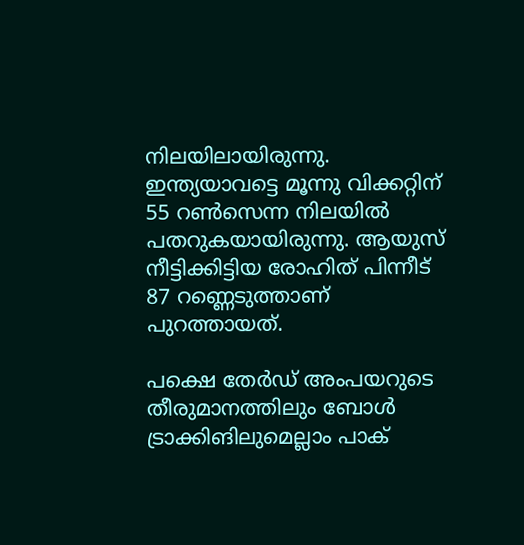നിലയിലായിരുന്നു. ഇന്ത്യയാവട്ടെ മൂന്നു വിക്കറ്റിന് 55 റണ്‍സെന്ന നിലയില്‍ പതറുകയായിരുന്നു. ആയുസ് നീട്ടിക്കിട്ടിയ രോഹിത് പിന്നീട് 87 റണ്ണെടുത്താണ് പുറത്തായത്.

പക്ഷെ തേര്‍ഡ് അംപയറുടെ തീരുമാനത്തിലും ബോള്‍ ട്രാക്കിങിലുമെല്ലാം പാക്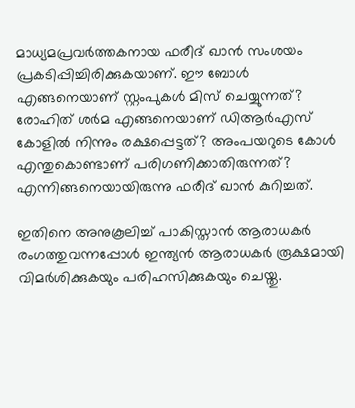മാധ്യമപ്രവര്‍ത്തകനായ ഫരീദ് ഖാന്‍ സംശയം പ്രകടിപ്പിച്ചിരിക്കുകയാണ്. ഈ ബോള്‍ എങ്ങനെയാണ് സ്റ്റംപുകള്‍ മിസ് ചെയ്യുന്നത്? രോഹിത് ശര്‍മ എങ്ങനെയാണ് ഡിആര്‍എസ് കോളില്‍ നിന്നും രക്ഷപ്പെട്ടത്? അംപയറുടെ കോള്‍ എന്തുകൊണ്ടാണ് പരിഗണിക്കാതിരുന്നത്? എന്നിങ്ങനെയായിരുന്നു ഫരീദ് ഖാന്‍ കുറിച്ചത്.

ഇതിനെ അനുകൂലിച്ച് പാകിസ്താന്‍ ആരാധകര്‍ രംഗത്തുവന്നപ്പോള്‍ ഇന്ത്യന്‍ ആരാധകര്‍ രൂക്ഷമായി വിമര്‍ശിക്കുകയും പരിഹസിക്കുകയും ചെയ്തു.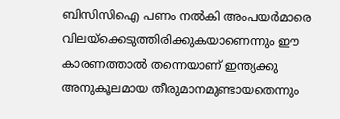ബിസിസിഐ പണം നല്‍കി അംപയര്‍മാരെ വിലയ്‌ക്കെടുത്തിരിക്കുകയാണെന്നും ഈ കാരണത്താല്‍ തന്നെയാണ് ഇന്ത്യക്കു അനുകൂലമായ തീരുമാനമുണ്ടായതെന്നും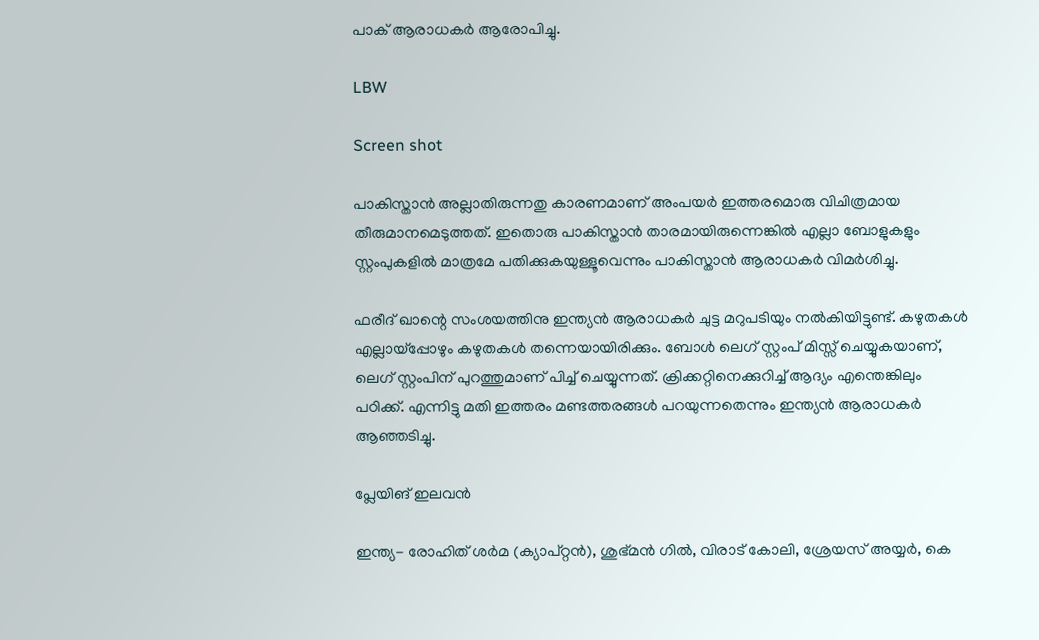പാക് ആരാധകര്‍ ആരോപിച്ചു.

LBW

Screen shot

പാകിസ്താന്‍ അല്ലാതിരുന്നതു കാരണമാണ് അംപയര്‍ ഇത്തരമൊരു വിചിത്രമായ തീരുമാനമെടുത്തത്. ഇതൊരു പാകിസ്താന്‍ താരമായിരുന്നെങ്കില്‍ എല്ലാ ബോളുകളും സ്റ്റംപുകളില്‍ മാത്രമേ പതിക്കുകയുള്ളൂവെന്നും പാകിസ്താന്‍ ആരാധകര്‍ വിമര്‍ശിച്ചു.

ഫരീദ് ഖാന്റെ സംശയത്തിനു ഇന്ത്യന്‍ ആരാധകര്‍ ചുട്ട മറുപടിയും നല്‍കിയിട്ടുണ്ട്. കഴുതകള്‍ എല്ലായ്‌പ്പോഴും കഴുതകള്‍ തന്നെയായിരിക്കും. ബോള്‍ ലെഗ് സ്റ്റംപ് മിസ്സ് ചെയ്യുകയാണ്, ലെഗ് സ്റ്റംപിന് പുറത്തുമാണ് പിച്ച് ചെയ്യുന്നത്. ക്രിക്കറ്റിനെക്കുറിച്ച് ആദ്യം എന്തെങ്കിലും പഠിക്ക്. എന്നിട്ടു മതി ഇത്തരം മണ്ടത്തരങ്ങള്‍ പറയുന്നതെന്നും ഇന്ത്യന്‍ ആരാധകര്‍ ആഞ്ഞടിച്ചു.

പ്ലേയിങ് ഇലവന്‍

ഇന്ത്യ- രോഹിത് ശര്‍മ (ക്യാപ്റ്റന്‍), ശുഭ്മന്‍ ഗില്‍, വിരാട് കോലി, ശ്രേയസ് അയ്യര്‍, കെ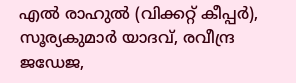എല്‍ രാഹുല്‍ (വിക്കറ്റ് കീപ്പര്‍), സൂര്യകുമാര്‍ യാദവ്, രവീന്ദ്ര ജഡേജ,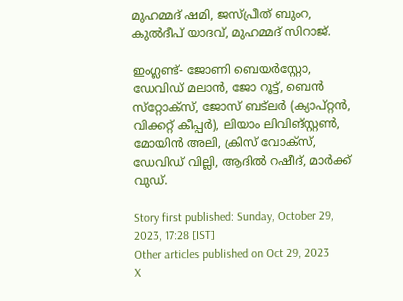മുഹമ്മദ് ഷമി, ജസ്പ്രീത് ബുംറ, കുല്‍ദീപ് യാദവ്, മുഹമ്മദ് സിറാജ്.

ഇംഗ്ലണ്ട്- ജോണി ബെയര്‍‌സ്റ്റോ, ഡേവിഡ് മലാന്‍, ജോ റൂട്ട്, ബെന്‍ സ്‌റ്റോക്‌സ്, ജോസ് ബട്‌ലര്‍ (ക്യാപ്റ്റന്‍, വിക്കറ്റ് കീപ്പര്‍), ലിയാം ലിവിങ്സ്റ്റണ്‍, മോയിന്‍ അലി, ക്രിസ് വോക്‌സ്, ഡേവിഡ് വില്ലി, ആദില്‍ റഷീദ്, മാര്‍ക്ക് വുഡ്.

Story first published: Sunday, October 29, 2023, 17:28 [IST]
Other articles published on Oct 29, 2023
X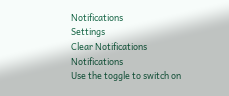Notifications
Settings
Clear Notifications
Notifications
Use the toggle to switch on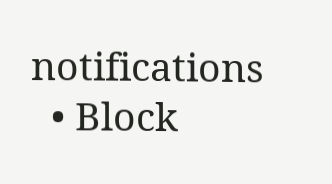notifications
  • Block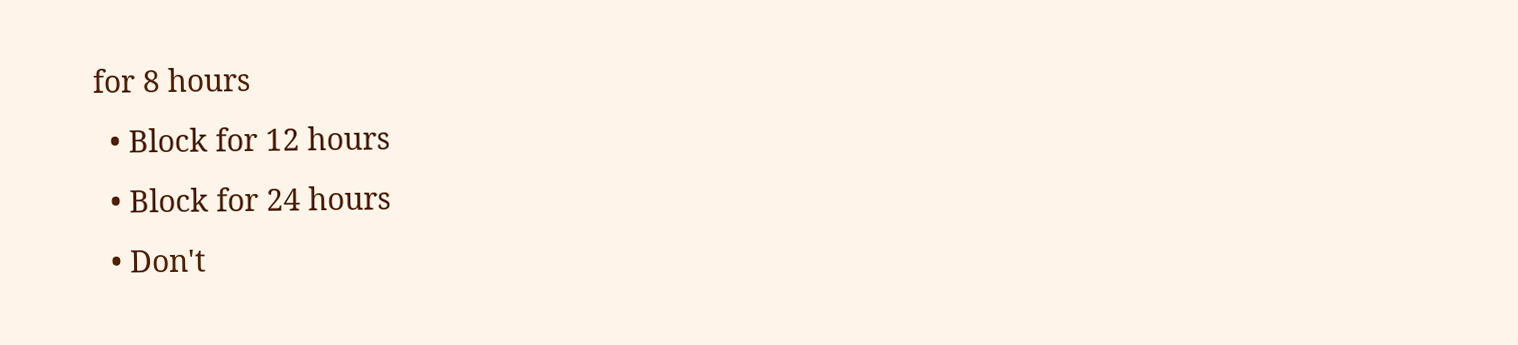for 8 hours
  • Block for 12 hours
  • Block for 24 hours
  • Don't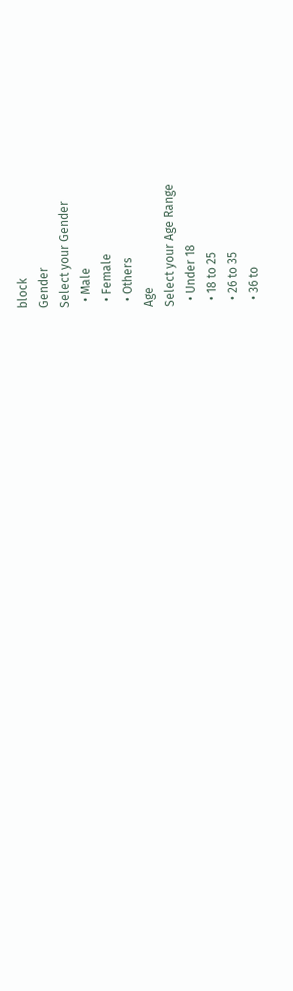block
Gender
Select your Gender
  • Male
  • Female
  • Others
Age
Select your Age Range
  • Under 18
  • 18 to 25
  • 26 to 35
  • 36 to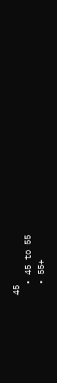45
  • 45 to 55
  • 55+